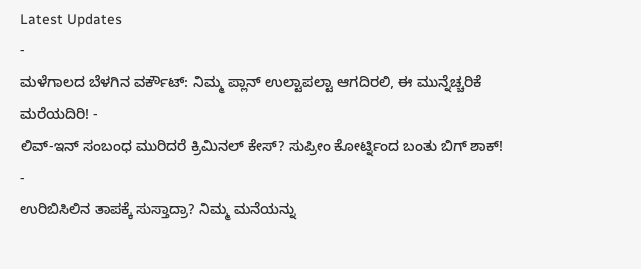Latest Updates
-
ಮಳೆಗಾಲದ ಬೆಳಗಿನ ವರ್ಕೌಟ್: ನಿಮ್ಮ ಪ್ಲಾನ್ ಉಲ್ಟಾಪಲ್ಟಾ ಆಗದಿರಲಿ, ಈ ಮುನ್ನೆಚ್ಚರಿಕೆ ಮರೆಯದಿರಿ! -
ಲಿವ್-ಇನ್ ಸಂಬಂಧ ಮುರಿದರೆ ಕ್ರಿಮಿನಲ್ ಕೇಸ್? ಸುಪ್ರೀಂ ಕೋರ್ಟ್ನಿಂದ ಬಂತು ಬಿಗ್ ಶಾಕ್! -
ಉರಿಬಿಸಿಲಿನ ತಾಪಕ್ಕೆ ಸುಸ್ತಾದ್ರಾ? ನಿಮ್ಮ ಮನೆಯನ್ನು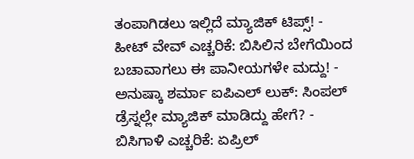ತಂಪಾಗಿಡಲು ಇಲ್ಲಿದೆ ಮ್ಯಾಜಿಕ್ ಟಿಪ್ಸ್! -
ಹೀಟ್ ವೇವ್ ಎಚ್ಚರಿಕೆ: ಬಿಸಿಲಿನ ಬೇಗೆಯಿಂದ ಬಚಾವಾಗಲು ಈ ಪಾನೀಯಗಳೇ ಮದ್ದು! -
ಅನುಷ್ಕಾ ಶರ್ಮಾ ಐಪಿಎಲ್ ಲುಕ್: ಸಿಂಪಲ್ ಡ್ರೆಸ್ನಲ್ಲೇ ಮ್ಯಾಜಿಕ್ ಮಾಡಿದ್ದು ಹೇಗೆ? -
ಬಿಸಿಗಾಳಿ ಎಚ್ಚರಿಕೆ: ಏಪ್ರಿಲ್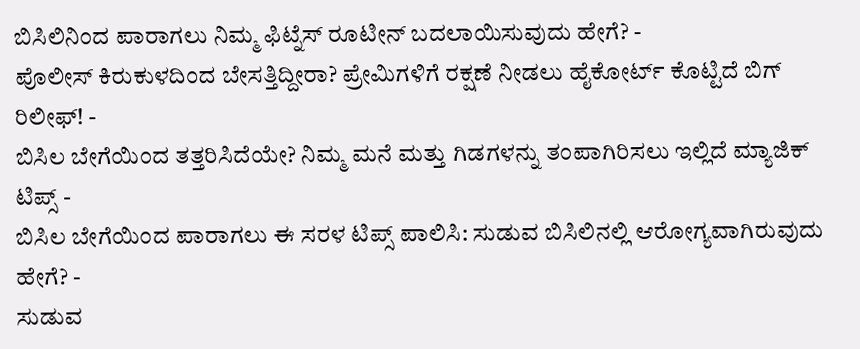ಬಿಸಿಲಿನಿಂದ ಪಾರಾಗಲು ನಿಮ್ಮ ಫಿಟ್ನೆಸ್ ರೂಟೀನ್ ಬದಲಾಯಿಸುವುದು ಹೇಗೆ? -
ಪೊಲೀಸ್ ಕಿರುಕುಳದಿಂದ ಬೇಸತ್ತಿದ್ದೀರಾ? ಪ್ರೇಮಿಗಳಿಗೆ ರಕ್ಷಣೆ ನೀಡಲು ಹೈಕೋರ್ಟ್ ಕೊಟ್ಟಿದೆ ಬಿಗ್ ರಿಲೀಫ್! -
ಬಿಸಿಲ ಬೇಗೆಯಿಂದ ತತ್ತರಿಸಿದೆಯೇ? ನಿಮ್ಮ ಮನೆ ಮತ್ತು ಗಿಡಗಳನ್ನು ತಂಪಾಗಿರಿಸಲು ಇಲ್ಲಿದೆ ಮ್ಯಾಜಿಕ್ ಟಿಪ್ಸ್ -
ಬಿಸಿಲ ಬೇಗೆಯಿಂದ ಪಾರಾಗಲು ಈ ಸರಳ ಟಿಪ್ಸ್ ಪಾಲಿಸಿ: ಸುಡುವ ಬಿಸಿಲಿನಲ್ಲಿ ಆರೋಗ್ಯವಾಗಿರುವುದು ಹೇಗೆ? -
ಸುಡುವ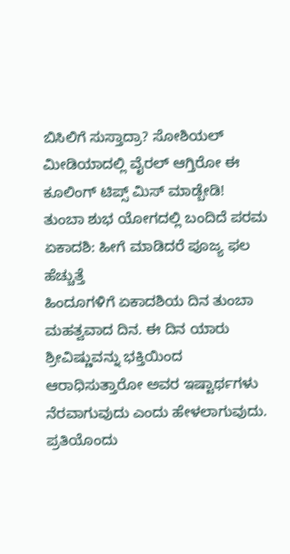ಬಿಸಿಲಿಗೆ ಸುಸ್ತಾದ್ರಾ? ಸೋಶಿಯಲ್ ಮೀಡಿಯಾದಲ್ಲಿ ವೈರಲ್ ಆಗ್ತಿರೋ ಈ ಕೂಲಿಂಗ್ ಟಿಪ್ಸ್ ಮಿಸ್ ಮಾಡ್ಬೇಡಿ!
ತುಂಬಾ ಶುಭ ಯೋಗದಲ್ಲಿ ಬಂದಿದೆ ಪರಮ ಏಕಾದಶಿ: ಹೀಗೆ ಮಾಡಿದರೆ ಪೂಜ್ಯ ಫಲ ಹೆಚ್ಚುತ್ತೆ
ಹಿಂದೂಗಳಿಗೆ ಏಕಾದಶಿಯ ದಿನ ತುಂಬಾ ಮಹತ್ವವಾದ ದಿನ. ಈ ದಿನ ಯಾರು ಶ್ರೀವಿಷ್ಣುವನ್ನು ಭಕ್ತಿಯಿಂದ ಆರಾಧಿಸುತ್ತಾರೋ ಅವರ ಇಷ್ಟಾರ್ಥಗಳು ನೆರವಾಗುವುದು ಎಂದು ಹೇಳಲಾಗುವುದು. ಪ್ರತಿಯೊಂದು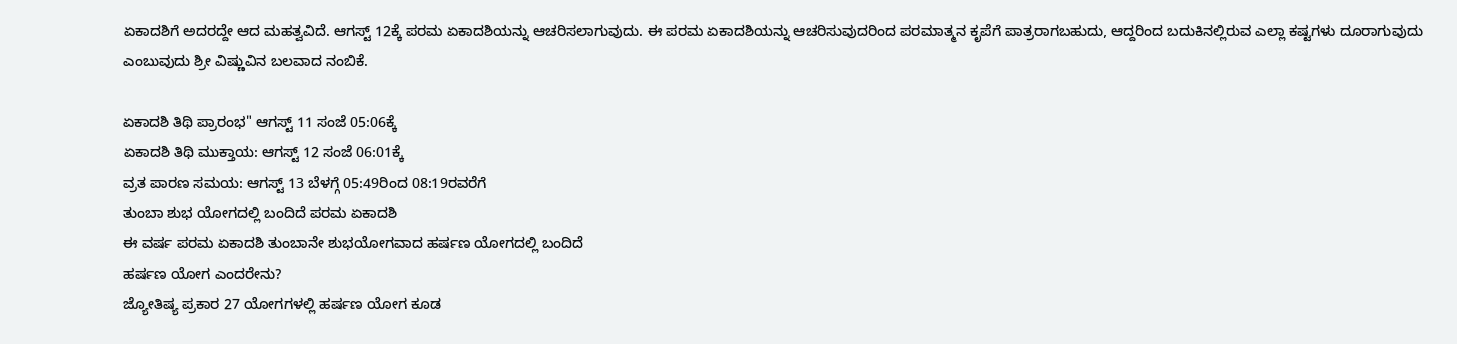ಏಕಾದಶಿಗೆ ಅದರದ್ದೇ ಆದ ಮಹತ್ವವಿದೆ. ಆಗಸ್ಟ್ 12ಕ್ಕೆ ಪರಮ ಏಕಾದಶಿಯನ್ನು ಆಚರಿಸಲಾಗುವುದು. ಈ ಪರಮ ಏಕಾದಶಿಯನ್ನು ಆಚರಿಸುವುದರಿಂದ ಪರಮಾತ್ಮನ ಕೃಪೆಗೆ ಪಾತ್ರರಾಗಬಹುದು, ಆದ್ದರಿಂದ ಬದುಕಿನಲ್ಲಿರುವ ಎಲ್ಲಾ ಕಷ್ಟಗಳು ದೂರಾಗುವುದು ಎಂಬುವುದು ಶ್ರೀ ವಿಷ್ಣುವಿನ ಬಲವಾದ ನಂಬಿಕೆ.

ಏಕಾದಶಿ ತಿಥಿ ಪ್ರಾರಂಭ" ಆಗಸ್ಟ್ 11 ಸಂಜೆ 05:06ಕ್ಕೆ
ಏಕಾದಶಿ ತಿಥಿ ಮುಕ್ತಾಯ: ಆಗಸ್ಟ್ 12 ಸಂಜೆ 06:01ಕ್ಕೆ
ವ್ರತ ಪಾರಣ ಸಮಯ: ಆಗಸ್ಟ್ 13 ಬೆಳಗ್ಗೆ 05:49ರಿಂದ 08:19ರವರೆಗೆ
ತುಂಬಾ ಶುಭ ಯೋಗದಲ್ಲಿ ಬಂದಿದೆ ಪರಮ ಏಕಾದಶಿ
ಈ ವರ್ಷ ಪರಮ ಏಕಾದಶಿ ತುಂಬಾನೇ ಶುಭಯೋಗವಾದ ಹರ್ಷಣ ಯೋಗದಲ್ಲಿ ಬಂದಿದೆ
ಹರ್ಷಣ ಯೋಗ ಎಂದರೇನು?
ಜ್ಯೋತಿಷ್ಯ ಪ್ರಕಾರ 27 ಯೋಗಗಳಲ್ಲಿ ಹರ್ಷಣ ಯೋಗ ಕೂಡ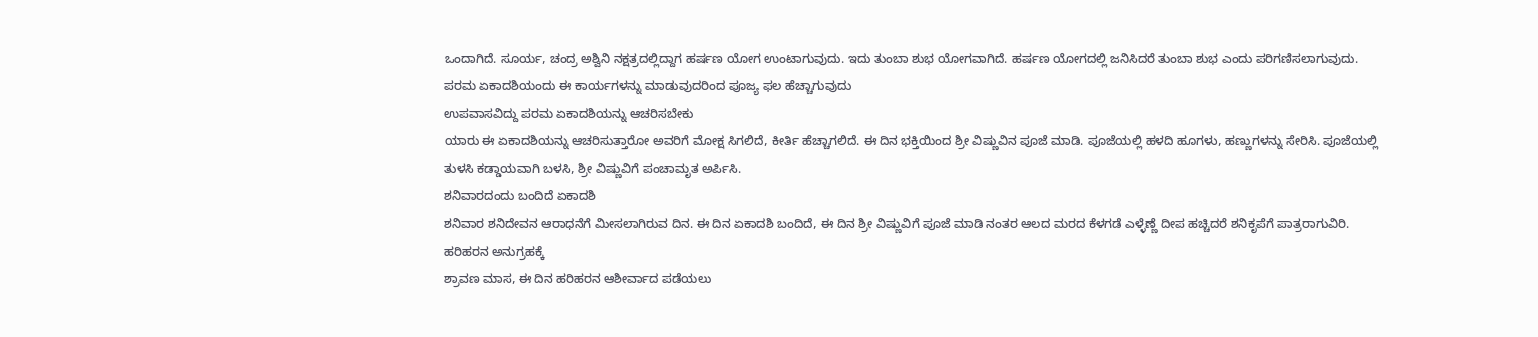ಒಂದಾಗಿದೆ. ಸೂರ್ಯ, ಚಂದ್ರ ಅಶ್ವಿನಿ ನಕ್ಷತ್ರದಲ್ಲಿದ್ದಾಗ ಹರ್ಷಣ ಯೋಗ ಉಂಟಾಗುವುದು. ಇದು ತುಂಬಾ ಶುಭ ಯೋಗವಾಗಿದೆ. ಹರ್ಷಣ ಯೋಗದಲ್ಲಿ ಜನಿಸಿದರೆ ತುಂಬಾ ಶುಭ ಎಂದು ಪರಿಗಣಿಸಲಾಗುವುದು.
ಪರಮ ಏಕಾದಶಿಯಂದು ಈ ಕಾರ್ಯಗಳನ್ನು ಮಾಡುವುದರಿಂದ ಪೂಜ್ಯ ಫಲ ಹೆಚ್ಚಾಗುವುದು
ಉಪವಾಸವಿದ್ದು ಪರಮ ಏಕಾದಶಿಯನ್ನು ಆಚರಿಸಬೇಕು
ಯಾರು ಈ ಏಕಾದಶಿಯನ್ನು ಆಚರಿಸುತ್ತಾರೋ ಅವರಿಗೆ ಮೋಕ್ಷ ಸಿಗಲಿದೆ, ಕೀರ್ತಿ ಹೆಚ್ಚಾಗಲಿದೆ. ಈ ದಿನ ಭಕ್ತಿಯಿಂದ ಶ್ರೀ ವಿಷ್ಣುವಿನ ಪೂಜೆ ಮಾಡಿ. ಪೂಜೆಯಲ್ಲಿ ಹಳದಿ ಹೂಗಳು, ಹಣ್ಣುಗಳನ್ನು ಸೇರಿಸಿ. ಪೂಜೆಯಲ್ಲಿ ತುಳಸಿ ಕಡ್ಡಾಯವಾಗಿ ಬಳಸಿ, ಶ್ರೀ ವಿಷ್ಣುವಿಗೆ ಪಂಚಾಮೃತ ಅರ್ಪಿಸಿ.
ಶನಿವಾರದಂದು ಬಂದಿದೆ ಏಕಾದಶಿ
ಶನಿವಾರ ಶನಿದೇವನ ಆರಾಧನೆಗೆ ಮೀಸಲಾಗಿರುವ ದಿನ. ಈ ದಿನ ಏಕಾದಶಿ ಬಂದಿದೆ, ಈ ದಿನ ಶ್ರೀ ವಿಷ್ಣುವಿಗೆ ಪೂಜೆ ಮಾಡಿ ನಂತರ ಆಲದ ಮರದ ಕೆಳಗಡೆ ಎಳ್ಳೆಣ್ಣೆ ದೀಪ ಹಚ್ಚಿದರೆ ಶನಿಕೃಪೆಗೆ ಪಾತ್ರರಾಗುವಿರಿ.
ಹರಿಹರನ ಅನುಗ್ರಹಕ್ಕೆ
ಶ್ರಾವಣ ಮಾಸ, ಈ ದಿನ ಹರಿಹರನ ಆಶೀರ್ವಾದ ಪಡೆಯಲು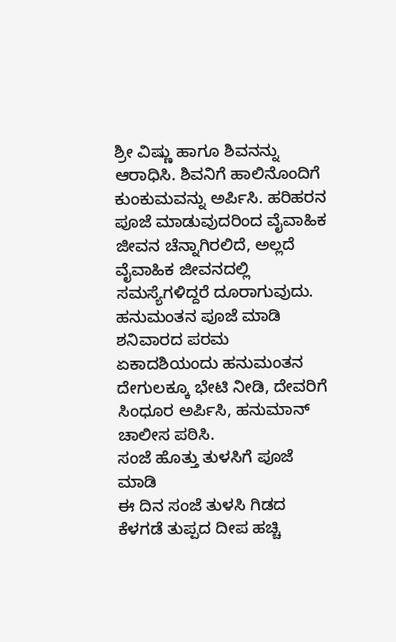ಶ್ರೀ ವಿಷ್ಣು ಹಾಗೂ ಶಿವನನ್ನು ಆರಾಧಿಸಿ. ಶಿವನಿಗೆ ಹಾಲಿನೊಂದಿಗೆ ಕುಂಕುಮವನ್ನು ಅರ್ಪಿಸಿ. ಹರಿಹರನ ಪೂಜೆ ಮಾಡುವುದರಿಂದ ವೈವಾಹಿಕ ಜೀವನ ಚೆನ್ನಾಗಿರಲಿದೆ, ಅಲ್ಲದೆ ವೈವಾಹಿಕ ಜೀವನದಲ್ಲಿ ಸಮಸ್ಯೆಗಳಿದ್ದರೆ ದೂರಾಗುವುದು.
ಹನುಮಂತನ ಪೂಜೆ ಮಾಡಿ
ಶನಿವಾರದ ಪರಮ ಏಕಾದಶಿಯಂದು ಹನುಮಂತನ ದೇಗುಲಕ್ಕೂ ಭೇಟಿ ನೀಡಿ, ದೇವರಿಗೆ ಸಿಂಧೂರ ಅರ್ಪಿಸಿ, ಹನುಮಾನ್ ಚಾಲೀಸ ಪಠಿಸಿ.
ಸಂಜೆ ಹೊತ್ತು ತುಳಸಿಗೆ ಪೂಜೆ ಮಾಡಿ
ಈ ದಿನ ಸಂಜೆ ತುಳಸಿ ಗಿಡದ ಕೆಳಗಡೆ ತುಪ್ಪದ ದೀಪ ಹಚ್ಚಿ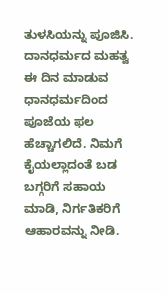ತುಳಸಿಯನ್ನು ಪೂಜಿಸಿ.
ದಾನಧರ್ಮದ ಮಹತ್ವ
ಈ ದಿನ ಮಾಡುವ ಧಾನಧರ್ಮದಿಂದ ಪೂಜೆಯ ಫಲ ಹೆಚ್ಚಾಗಲಿದೆ. ನಿಮಗೆ ಕೈಯಲ್ಲಾದಂತೆ ಬಡ ಬಗ್ಗರಿಗೆ ಸಹಾಯ ಮಾಡಿ, ನಿರ್ಗತಿಕರಿಗೆ ಆಹಾರವನ್ನು ನೀಡಿ.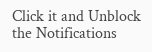Click it and Unblock the Notifications